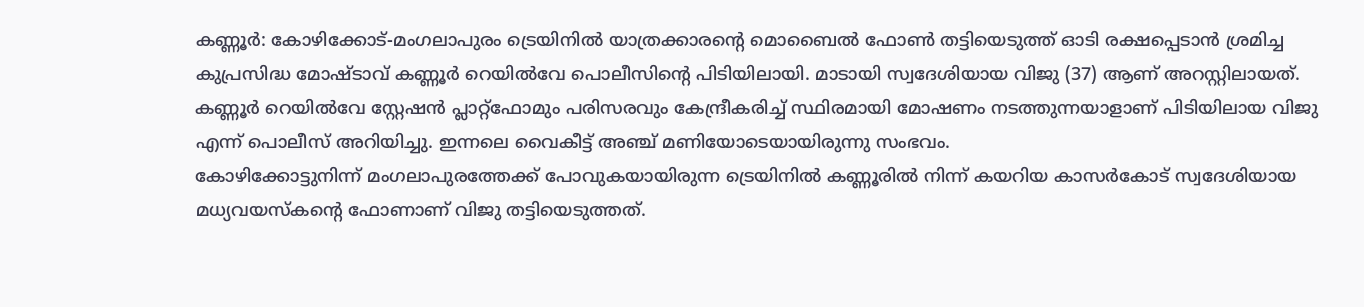കണ്ണൂർ: കോഴിക്കോട്-മംഗലാപുരം ട്രെയിനിൽ യാത്രക്കാരന്റെ മൊബൈൽ ഫോൺ തട്ടിയെടുത്ത് ഓടി രക്ഷപ്പെടാൻ ശ്രമിച്ച കുപ്രസിദ്ധ മോഷ്ടാവ് കണ്ണൂർ റെയിൽവേ പൊലീസിന്റെ പിടിയിലായി. മാടായി സ്വദേശിയായ വിജു (37) ആണ് അറസ്റ്റിലായത്. കണ്ണൂർ റെയിൽവേ സ്റ്റേഷൻ പ്ലാറ്റ്ഫോമും പരിസരവും കേന്ദ്രീകരിച്ച് സ്ഥിരമായി മോഷണം നടത്തുന്നയാളാണ് പിടിയിലായ വിജു എന്ന് പൊലീസ് അറിയിച്ചു. ഇന്നലെ വൈകീട്ട് അഞ്ച് മണിയോടെയായിരുന്നു സംഭവം.
കോഴിക്കോട്ടുനിന്ന് മംഗലാപുരത്തേക്ക് പോവുകയായിരുന്ന ട്രെയിനിൽ കണ്ണൂരിൽ നിന്ന് കയറിയ കാസർകോട് സ്വദേശിയായ മധ്യവയസ്കന്റെ ഫോണാണ് വിജു തട്ടിയെടുത്തത്.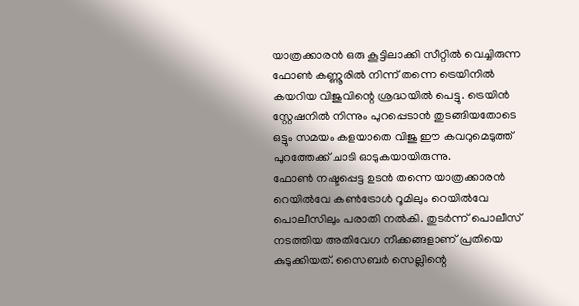യാത്രക്കാരൻ ഒരു കൂട്ടിലാക്കി സീറ്റിൽ വെച്ചിരുന്ന ഫോൺ കണ്ണൂരിൽ നിന്ന് തന്നെ ട്രെയിനിൽ കയറിയ വിജുവിന്റെ ശ്രദ്ധയിൽ പെട്ടു. ട്രെയിൻ സ്റ്റേഷനിൽ നിന്നും പുറപ്പെടാൻ തുടങ്ങിയതോടെ ഒട്ടും സമയം കളയാതെ വിജു ഈ കവറുമെടുത്ത് പുറത്തേക്ക് ചാടി ഓടുകയായിരുന്നു.
ഫോൺ നഷ്ടപ്പെട്ട ഉടൻ തന്നെ യാത്രക്കാരൻ റെയിൽവേ കൺട്രോൾ റൂമിലും റെയിൽവേ പൊലീസിലും പരാതി നൽകി. തുടർന്ന് പൊലീസ് നടത്തിയ അതിവേഗ നീക്കങ്ങളാണ് പ്രതിയെ കുടുക്കിയത്. സൈബർ സെല്ലിന്റെ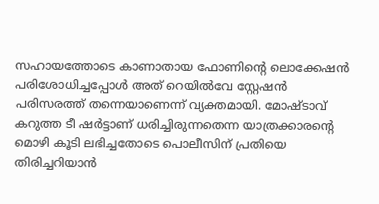സഹായത്തോടെ കാണാതായ ഫോണിന്റെ ലൊക്കേഷൻ പരിശോധിച്ചപ്പോൾ അത് റെയിൽവേ സ്റ്റേഷൻ പരിസരത്ത് തന്നെയാണെന്ന് വ്യക്തമായി. മോഷ്ടാവ് കറുത്ത ടീ ഷർട്ടാണ് ധരിച്ചിരുന്നതെന്ന യാത്രക്കാരന്റെ മൊഴി കൂടി ലഭിച്ചതോടെ പൊലീസിന് പ്രതിയെ തിരിച്ചറിയാൻ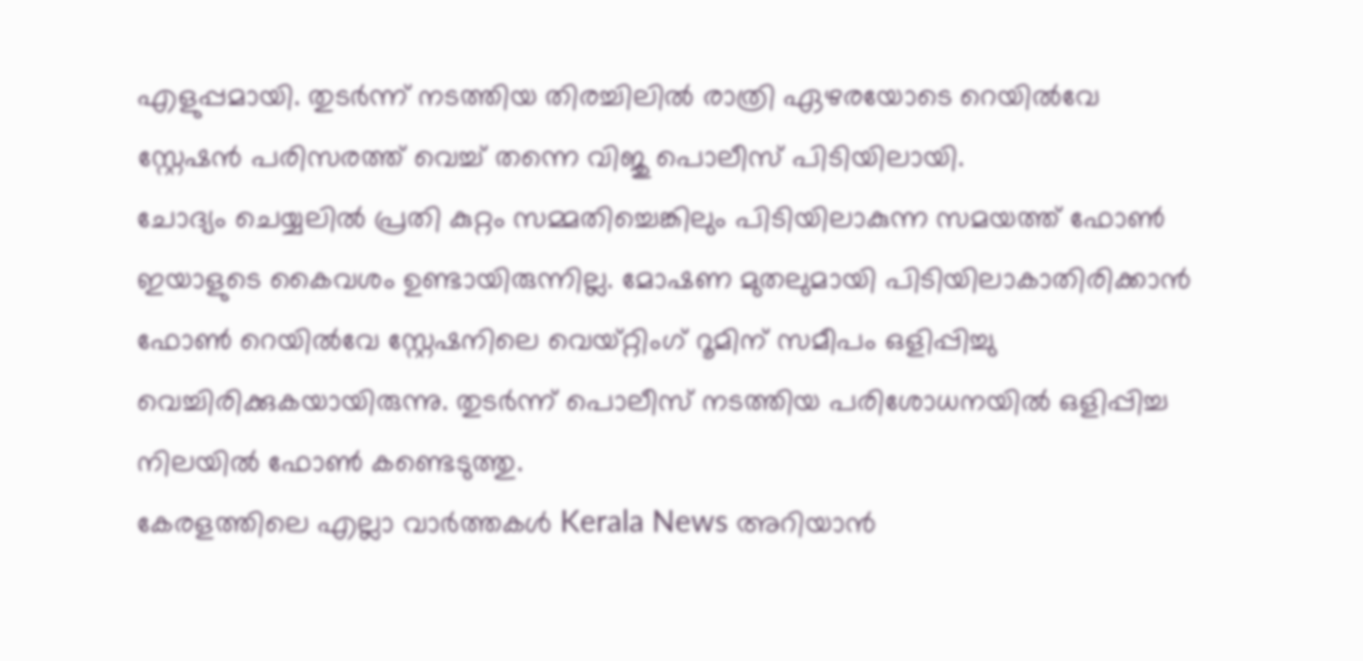എളുപ്പമായി. തുടർന്ന് നടത്തിയ തിരച്ചിലിൽ രാത്രി ഏഴരയോടെ റെയിൽവേ സ്റ്റേഷൻ പരിസരത്ത് വെച്ച് തന്നെ വിജു പൊലീസ് പിടിയിലായി.
ചോദ്യം ചെയ്യലിൽ പ്രതി കുറ്റം സമ്മതിച്ചെങ്കിലും പിടിയിലാകുന്ന സമയത്ത് ഫോൺ ഇയാളുടെ കൈവശം ഉണ്ടായിരുന്നില്ല. മോഷണ മുതലുമായി പിടിയിലാകാതിരിക്കാൻ ഫോൺ റെയിൽവേ സ്റ്റേഷനിലെ വെയ്റ്റിംഗ് റൂമിന് സമീപം ഒളിപ്പിച്ചു വെച്ചിരിക്കുകയായിരുന്നു. തുടർന്ന് പൊലീസ് നടത്തിയ പരിശോധനയിൽ ഒളിപ്പിച്ച നിലയിൽ ഫോൺ കണ്ടെടുത്തു.
കേരളത്തിലെ എല്ലാ വാർത്തകൾ Kerala News അറിയാൻ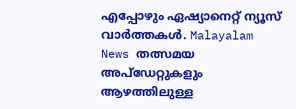എപ്പോഴും ഏഷ്യാനെറ്റ് ന്യൂസ് വാർത്തകൾ. Malayalam News തത്സമയ അപ്ഡേറ്റുകളും ആഴത്തിലുള്ള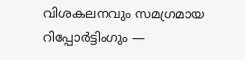വിശകലനവും സമഗ്രമായ റിപ്പോർട്ടിംഗും —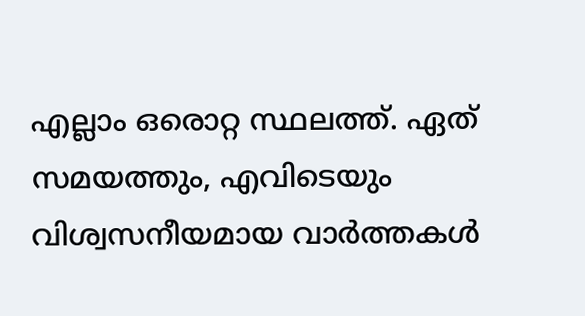എല്ലാം ഒരൊറ്റ സ്ഥലത്ത്. ഏത് സമയത്തും, എവിടെയും വിശ്വസനീയമായ വാർത്തകൾ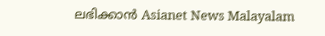ലഭിക്കാൻ Asianet News Malayalam